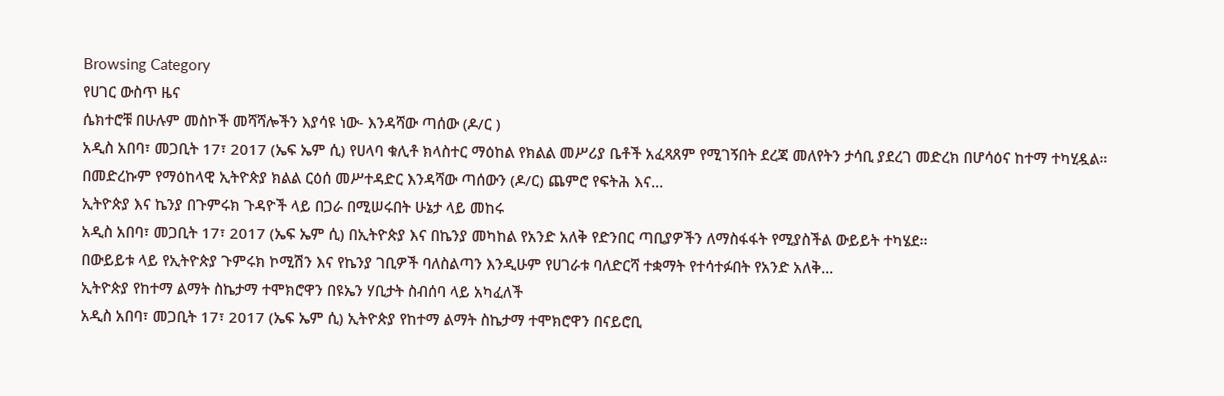Browsing Category
የሀገር ውስጥ ዜና
ሴክተሮቹ በሁሉም መስኮች መሻሻሎችን እያሳዩ ነው- እንዳሻው ጣሰው (ዶ/ር )
አዲስ አበባ፣ መጋቢት 17፣ 2017 (ኤፍ ኤም ሲ) የሀላባ ቁሊቶ ክላስተር ማዕከል የክልል መሥሪያ ቤቶች አፈጻጸም የሚገኝበት ደረጃ መለየትን ታሳቢ ያደረገ መድረክ በሆሳዕና ከተማ ተካሂዷል።
በመድረኩም የማዕከላዊ ኢትዮጵያ ክልል ርዕሰ መሥተዳድር እንዳሻው ጣሰውን (ዶ/ር) ጨምሮ የፍትሕ እና…
ኢትዮጵያ እና ኬንያ በጉምሩክ ጉዳዮች ላይ በጋራ በሚሠሩበት ሁኔታ ላይ መከሩ
አዲስ አበባ፣ መጋቢት 17፣ 2017 (ኤፍ ኤም ሲ) በኢትዮጵያ እና በኬንያ መካከል የአንድ አለቅ የድንበር ጣቢያዎችን ለማስፋፋት የሚያስችል ውይይት ተካሄደ፡፡
በውይይቱ ላይ የኢትዮጵያ ጉምሩክ ኮሚሽን እና የኬንያ ገቢዎች ባለስልጣን እንዲሁም የሀገራቱ ባለድርሻ ተቋማት የተሳተፉበት የአንድ አለቅ…
ኢትዮጵያ የከተማ ልማት ስኬታማ ተሞክሮዋን በዩኤን ሃቢታት ስብሰባ ላይ አካፈለች
አዲስ አበባ፣ መጋቢት 17፣ 2017 (ኤፍ ኤም ሲ) ኢትዮጵያ የከተማ ልማት ስኬታማ ተሞክሮዋን በናይሮቢ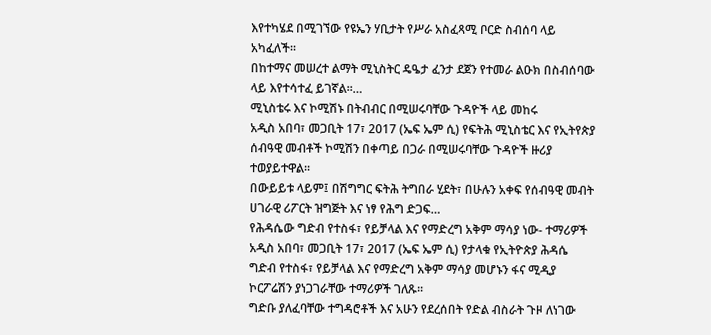እየተካሄደ በሚገኘው የዩኤን ሃቢታት የሥራ አስፈጻሚ ቦርድ ስብሰባ ላይ አካፈለች፡፡
በከተማና መሠረተ ልማት ሚኒስትር ዴዔታ ፈንታ ደጀን የተመራ ልዑክ በስብሰባው ላይ እየተሳተፈ ይገኛል፡፡…
ሚኒስቴሩ እና ኮሚሽኑ በትብብር በሚሠሩባቸው ጉዳዮች ላይ መከሩ
አዲስ አበባ፣ መጋቢት 17፣ 2017 (ኤፍ ኤም ሲ) የፍትሕ ሚኒስቴር እና የኢትየጵያ ሰብዓዊ መብቶች ኮሚሽን በቀጣይ በጋራ በሚሠሩባቸው ጉዳዮች ዙሪያ ተወያይተዋል፡፡
በውይይቱ ላይም፤ በሽግግር ፍትሕ ትግበራ ሂደት፣ በሁሉን አቀፍ የሰብዓዊ መብት ሀገራዊ ሪፖርት ዝግጅት እና ነፃ የሕግ ድጋፍ…
የሕዳሴው ግድብ የተስፋ፣ የይቻላል እና የማድረግ አቅም ማሳያ ነው- ተማሪዎች
አዲስ አበባ፣ መጋቢት 17፣ 2017 (ኤፍ ኤም ሲ) የታላቁ የኢትዮጵያ ሕዳሴ ግድብ የተስፋ፣ የይቻላል እና የማድረግ አቅም ማሳያ መሆኑን ፋና ሚዲያ ኮርፖሬሽን ያነጋገራቸው ተማሪዎች ገለጹ፡፡
ግድቡ ያለፈባቸው ተግዳሮቶች እና አሁን የደረሰበት የድል ብስራት ጉዞ ለነገው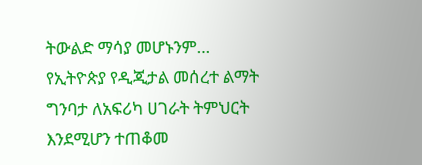ትውልድ ማሳያ መሆኑንም…
የኢትዮጵያ የዲጂታል መሰረተ ልማት ግንባታ ለአፍሪካ ሀገራት ትምህርት እንደሚሆን ተጠቆመ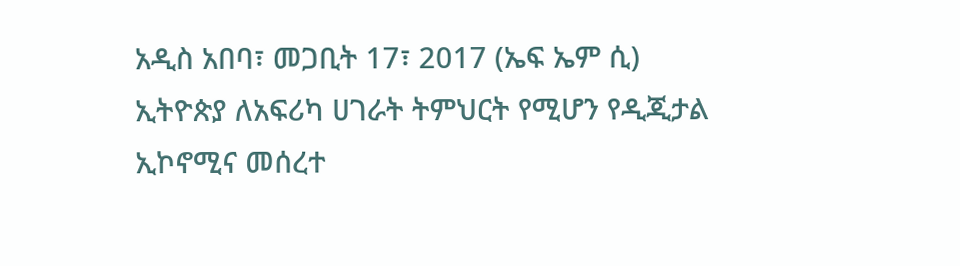አዲስ አበባ፣ መጋቢት 17፣ 2017 (ኤፍ ኤም ሲ) ኢትዮጵያ ለአፍሪካ ሀገራት ትምህርት የሚሆን የዲጂታል ኢኮኖሚና መሰረተ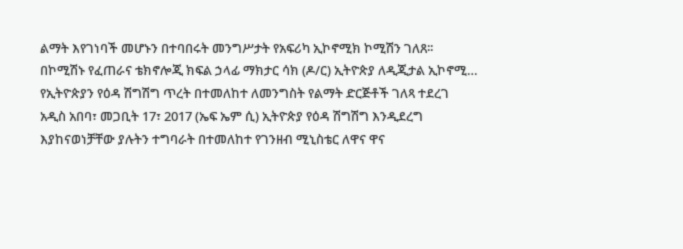ልማት እየገነባች መሆኑን በተባበሩት መንግሥታት የአፍሪካ ኢኮኖሚክ ኮሚሽን ገለጸ፡፡
በኮሚሽኑ የፈጠራና ቴክኖሎጂ ክፍል ኃላፊ ማክታር ሳክ (ዶ/ር) ኢትዮጵያ ለዲጂታል ኢኮኖሚ…
የኢትዮጵያን የዕዳ ሽግሽግ ጥረት በተመለከተ ለመንግስት የልማት ድርጅቶች ገለጻ ተደረገ
አዲስ አበባ፣ መጋቢት 17፣ 2017 (ኤፍ ኤም ሲ) ኢትዮጵያ የዕዳ ሽግሽግ እንዲደረግ እያከናወነቻቸው ያሉትን ተግባራት በተመለከተ የገንዘብ ሚኒስቴር ለዋና ዋና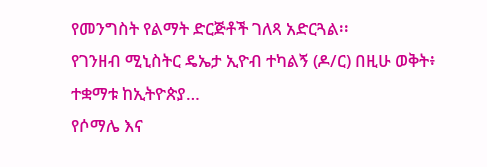የመንግስት የልማት ድርጅቶች ገለጻ አድርጓል፡፡
የገንዘብ ሚኒስትር ዴኤታ ኢዮብ ተካልኝ (ዶ/ር) በዚሁ ወቅት፥ ተቋማቱ ከኢትዮጵያ…
የሶማሌ እና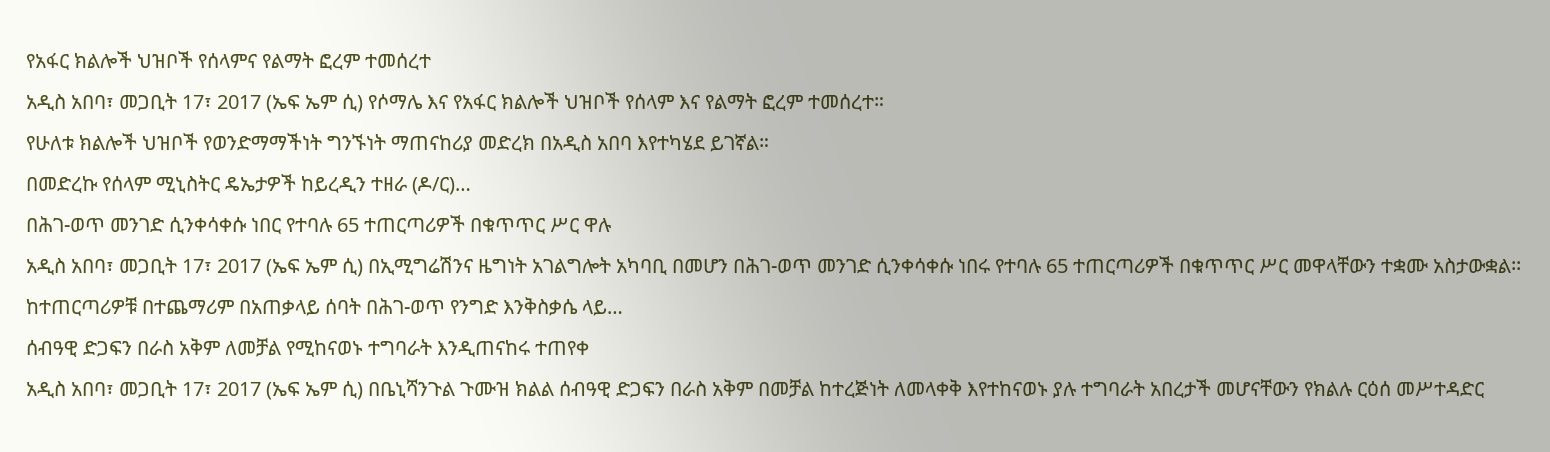የአፋር ክልሎች ህዝቦች የሰላምና የልማት ፎረም ተመሰረተ
አዲስ አበባ፣ መጋቢት 17፣ 2017 (ኤፍ ኤም ሲ) የሶማሌ እና የአፋር ክልሎች ህዝቦች የሰላም እና የልማት ፎረም ተመሰረተ።
የሁለቱ ክልሎች ህዝቦች የወንድማማችነት ግንኙነት ማጠናከሪያ መድረክ በአዲስ አበባ እየተካሄደ ይገኛል።
በመድረኩ የሰላም ሚኒስትር ዴኤታዎች ከይረዲን ተዘራ (ዶ/ር)…
በሕገ-ወጥ መንገድ ሲንቀሳቀሱ ነበር የተባሉ 65 ተጠርጣሪዎች በቁጥጥር ሥር ዋሉ
አዲስ አበባ፣ መጋቢት 17፣ 2017 (ኤፍ ኤም ሲ) በኢሚግሬሽንና ዜግነት አገልግሎት አካባቢ በመሆን በሕገ-ወጥ መንገድ ሲንቀሳቀሱ ነበሩ የተባሉ 65 ተጠርጣሪዎች በቁጥጥር ሥር መዋላቸውን ተቋሙ አስታውቋል፡፡
ከተጠርጣሪዎቹ በተጨማሪም በአጠቃላይ ሰባት በሕገ-ወጥ የንግድ እንቅስቃሴ ላይ…
ሰብዓዊ ድጋፍን በራስ አቅም ለመቻል የሚከናወኑ ተግባራት እንዲጠናከሩ ተጠየቀ
አዲስ አበባ፣ መጋቢት 17፣ 2017 (ኤፍ ኤም ሲ) በቤኒሻንጉል ጉሙዝ ክልል ሰብዓዊ ድጋፍን በራስ አቅም በመቻል ከተረጅነት ለመላቀቅ እየተከናወኑ ያሉ ተግባራት አበረታች መሆናቸውን የክልሉ ርዕሰ መሥተዳድር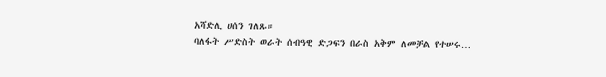አሻድሊ ሀሰን ገለጹ።
ባለፋት ሥድስት ወራት ሰብዓዊ ድጋፍን በራስ አቅም ለመቻል የተሠሩ…